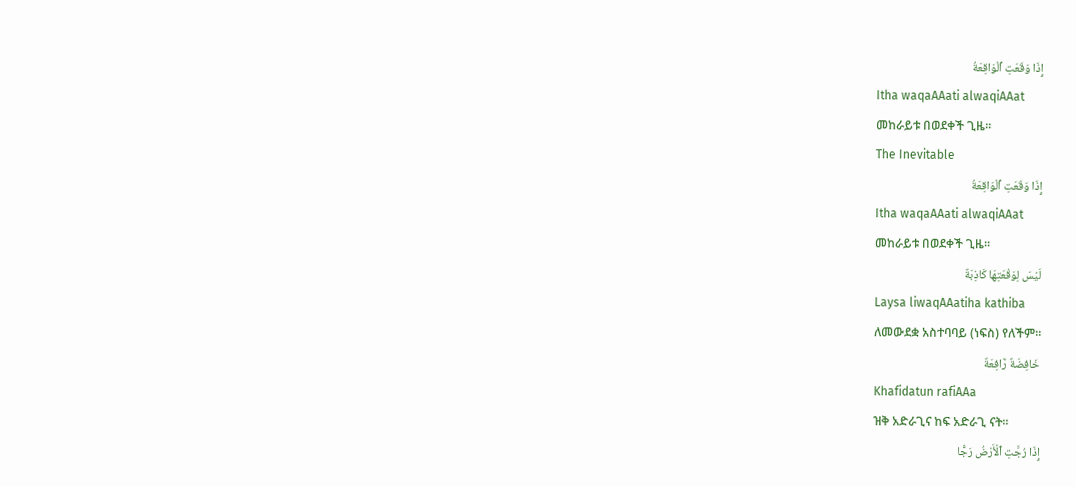إِذَا وَقَعَتِ ٱلْوَاقِعَةُ
Itha waqaAAati alwaqiAAat
መከራይቱ በወደቀች ጊዜ፡፡
The Inevitable
إِذَا وَقَعَتِ ٱلْوَاقِعَةُ
Itha waqaAAati alwaqiAAat
መከራይቱ በወደቀች ጊዜ፡፡
لَيْسَ لِوَقْعَتِهَا كَاذِبَةٌ
Laysa liwaqAAatiha kathiba
ለመውደቋ አስተባባይ (ነፍስ) የለችም፡፡
خَافِضَةٌ رَّافِعَةٌ
Khafidatun rafiAAa
ዝቅ አድራጊና ከፍ አድራጊ ናት፡፡
إِذَا رُجَّتِ ٱلْأَرْضُ رَجًّا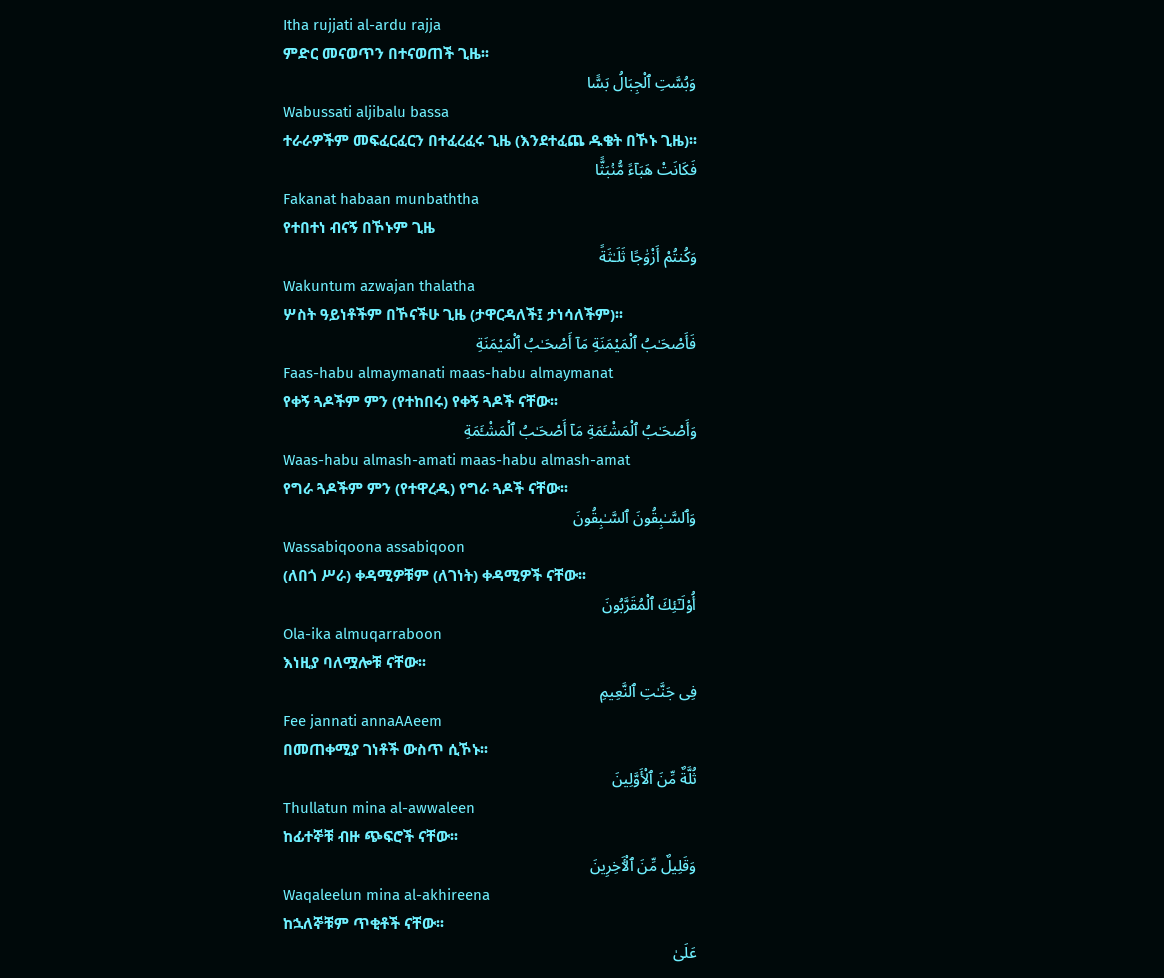Itha rujjati al-ardu rajja
ምድር መናወጥን በተናወጠች ጊዜ፡፡
وَبُسَّتِ ٱلْجِبَالُ بَسًّا
Wabussati aljibalu bassa
ተራራዎችም መፍፈርፈርን በተፈረፈሩ ጊዜ (እንደተፈጨ ዱቄት በኾኑ ጊዜ)፡፡
فَكَانَتْ هَبَآءً مُّنۢبَثًّا
Fakanat habaan munbaththa
የተበተነ ብናኝ በኾኑም ጊዜ
وَكُنتُمْ أَزْوَٰجًا ثَلَـٰثَةً
Wakuntum azwajan thalatha
ሦስት ዓይነቶችም በኾናችሁ ጊዜ (ታዋርዳለች፤ ታነሳለችም)፡፡
فَأَصْحَـٰبُ ٱلْمَيْمَنَةِ مَآ أَصْحَـٰبُ ٱلْمَيْمَنَةِ
Faas-habu almaymanati maas-habu almaymanat
የቀኝ ጓዶችም ምን (የተከበሩ) የቀኝ ጓዶች ናቸው፡፡
وَأَصْحَـٰبُ ٱلْمَشْـَٔمَةِ مَآ أَصْحَـٰبُ ٱلْمَشْـَٔمَةِ
Waas-habu almash-amati maas-habu almash-amat
የግራ ጓዶችም ምን (የተዋረዱ) የግራ ጓዶች ናቸው፡፡
وَٱلسَّـٰبِقُونَ ٱلسَّـٰبِقُونَ
Wassabiqoona assabiqoon
(ለበጎ ሥራ) ቀዳሚዎቹም (ለገነት) ቀዳሚዎች ናቸው፡፡
أُو۟لَـٰٓئِكَ ٱلْمُقَرَّبُونَ
Ola-ika almuqarraboon
እነዚያ ባለሟሎቹ ናቸው፡፡
فِى جَنَّـٰتِ ٱلنَّعِيمِ
Fee jannati annaAAeem
በመጠቀሚያ ገነቶች ውስጥ ሲኾኑ፡፡
ثُلَّةٌ مِّنَ ٱلْأَوَّلِينَ
Thullatun mina al-awwaleen
ከፊተኞቹ ብዙ ጭፍሮች ናቸው፡፡
وَقَلِيلٌ مِّنَ ٱلْـَٔاخِرِينَ
Waqaleelun mina al-akhireena
ከኋለኞቹም ጥቂቶች ናቸው፡፡
عَلَىٰ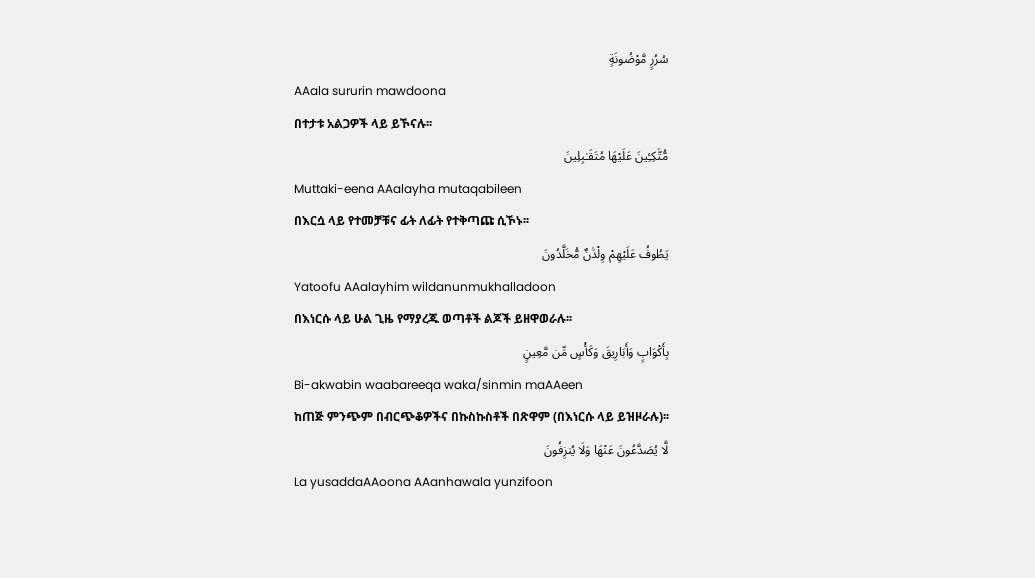سُرُرٍ مَّوْضُونَةٍ
AAala sururin mawdoona
በተታቱ አልጋዎች ላይ ይኾናሉ፡፡
مُّتَّكِـِٔينَ عَلَيْهَا مُتَقَـٰبِلِينَ
Muttaki-eena AAalayha mutaqabileen
በእርሷ ላይ የተመቻቹና ፊት ለፊት የተቅጣጩ ሲኾኑ፡፡
يَطُوفُ عَلَيْهِمْ وِلْدَٰنٌ مُّخَلَّدُونَ
Yatoofu AAalayhim wildanunmukhalladoon
በእነርሱ ላይ ሁል ጊዜ የማያረጁ ወጣቶች ልጆች ይዘዋወራሉ፡፡
بِأَكْوَابٍ وَأَبَارِيقَ وَكَأْسٍ مِّن مَّعِينٍ
Bi-akwabin waabareeqa waka/sinmin maAAeen
ከጠጅ ምንጭም በብርጭቆዎችና በኩስኩስቶች በጽዋም (በእነርሱ ላይ ይዝዞራሉ)፡፡
لَّا يُصَدَّعُونَ عَنْهَا وَلَا يُنزِفُونَ
La yusaddaAAoona AAanhawala yunzifoon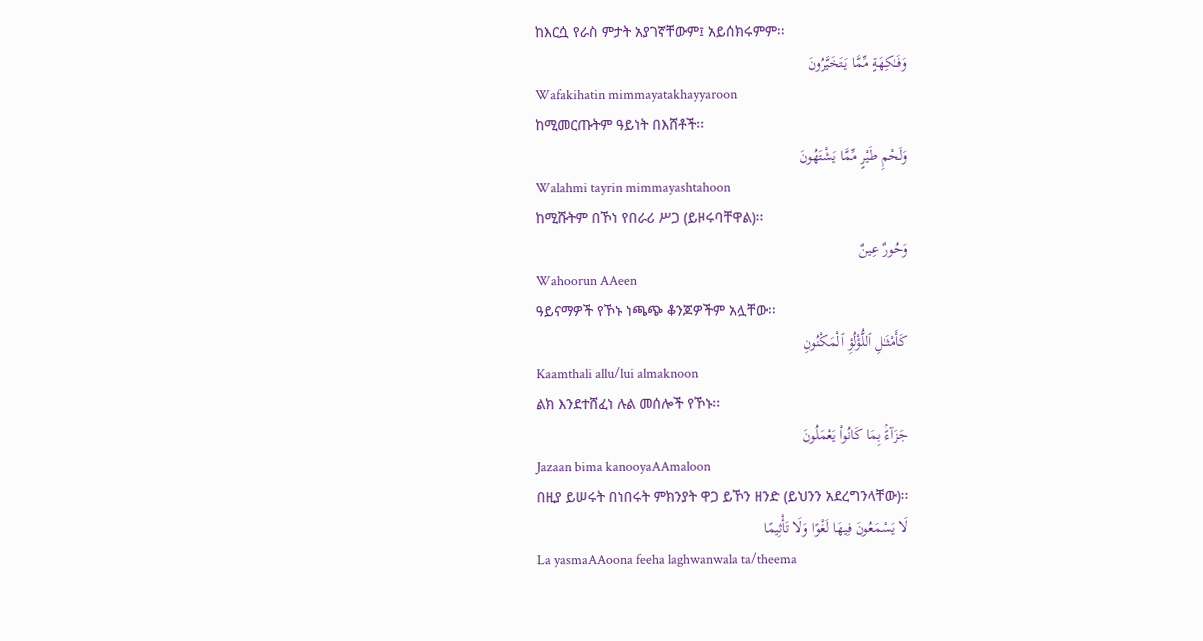ከእርሷ የራስ ምታት አያገኛቸውም፤ አይሰክሩምም፡፡
وَفَـٰكِهَةٍ مِّمَّا يَتَخَيَّرُونَ
Wafakihatin mimmayatakhayyaroon
ከሚመርጡትም ዓይነት በእሸቶች፡፡
وَلَحْمِ طَيْرٍ مِّمَّا يَشْتَهُونَ
Walahmi tayrin mimmayashtahoon
ከሚሹትም በኾነ የበራሪ ሥጋ (ይዞሩባቸዋል)፡፡
وَحُورٌ عِينٌ
Wahoorun AAeen
ዓይናማዎች የኾኑ ነጫጭ ቆንጆዎችም አሏቸው፡፡
كَأَمْثَـٰلِ ٱللُّؤْلُؤِ ٱلْمَكْنُونِ
Kaamthali allu/lui almaknoon
ልክ እንደተሸፈነ ሉል መሰሎች የኾኑ፡፡
جَزَآءًۢ بِمَا كَانُوا۟ يَعْمَلُونَ
Jazaan bima kanooyaAAmaloon
በዚያ ይሠሩት በነበሩት ምክንያት ዋጋ ይኾን ዘንድ (ይህንን አደረግንላቸው)፡፡
لَا يَسْمَعُونَ فِيهَا لَغْوًا وَلَا تَأْثِيمًا
La yasmaAAoona feeha laghwanwala ta/theema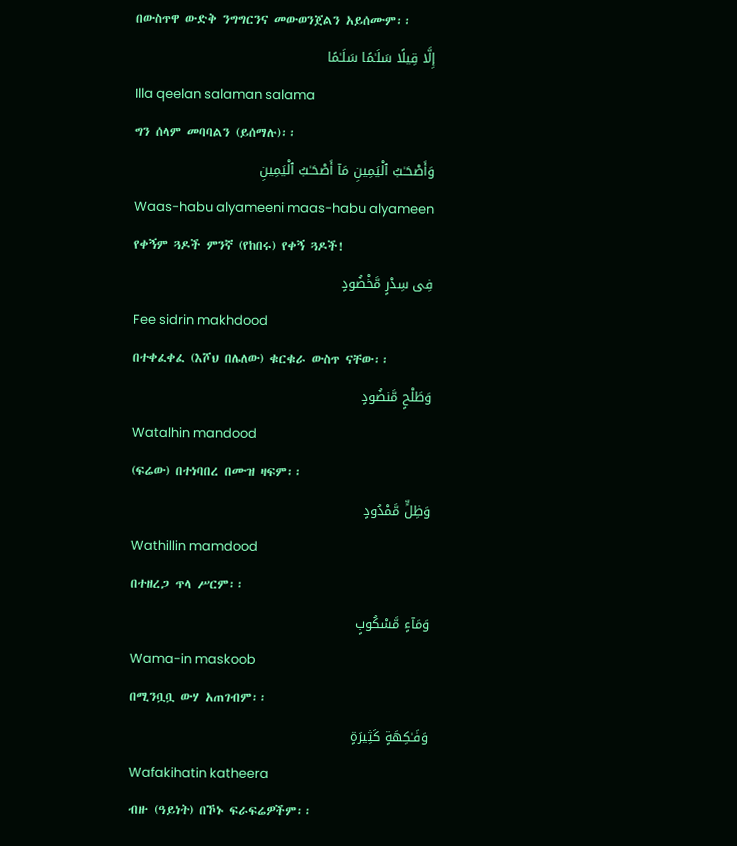በውስጥዋ ውድቅ ንግግርንና መውወንጀልን አይሰሙም፡፡
إِلَّا قِيلًا سَلَـٰمًا سَلَـٰمًا
Illa qeelan salaman salama
ግን ሰላም መባባልን (ይሰማሉ)፡፡
وَأَصْحَـٰبُ ٱلْيَمِينِ مَآ أَصْحَـٰبُ ٱلْيَمِينِ
Waas-habu alyameeni maas-habu alyameen
የቀኝም ጓዶች ምንኛ (የከበሩ) የቀኝ ጓዶች!
فِى سِدْرٍ مَّخْضُودٍ
Fee sidrin makhdood
በተቀፈቀፈ (እሾህ በሌለው) ቁርቁራ ውስጥ ናቸው፡፡
وَطَلْحٍ مَّنضُودٍ
Watalhin mandood
(ፍሬው) በተነባበረ በሙዝ ዛፍም፡፡
وَظِلٍّ مَّمْدُودٍ
Wathillin mamdood
በተዘረጋ ጥላ ሥርም፡፡
وَمَآءٍ مَّسْكُوبٍ
Wama-in maskoob
በሚንቧቧ ውሃ አጠገብም፡፡
وَفَـٰكِهَةٍ كَثِيرَةٍ
Wafakihatin katheera
ብዙ (ዓይነት) በኾኑ ፍራፍሬዎችም፡፡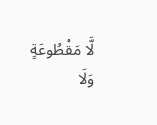لَّا مَقْطُوعَةٍ وَلَا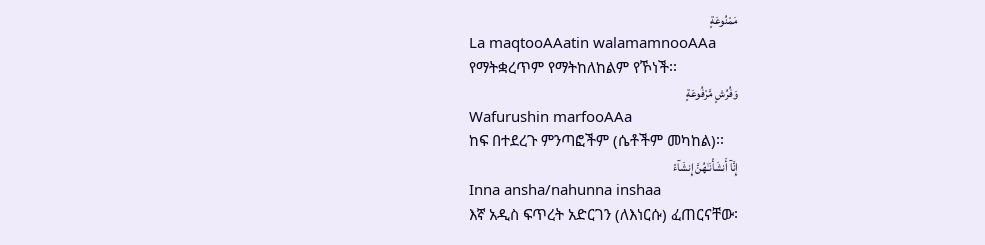مَمْنُوعَةٍ
La maqtooAAatin walamamnooAAa
የማትቋረጥም የማትከለከልም የኾነች፡፡
وَفُرُشٍ مَّرْفُوعَةٍ
Wafurushin marfooAAa
ከፍ በተደረጉ ምንጣፎችም (ሴቶችም መካከል)፡፡
إِنَّآ أَنشَأْنَـٰهُنَّ إِنشَآءً
Inna ansha/nahunna inshaa
እኛ አዲስ ፍጥረት አድርገን (ለእነርሱ) ፈጠርናቸው፡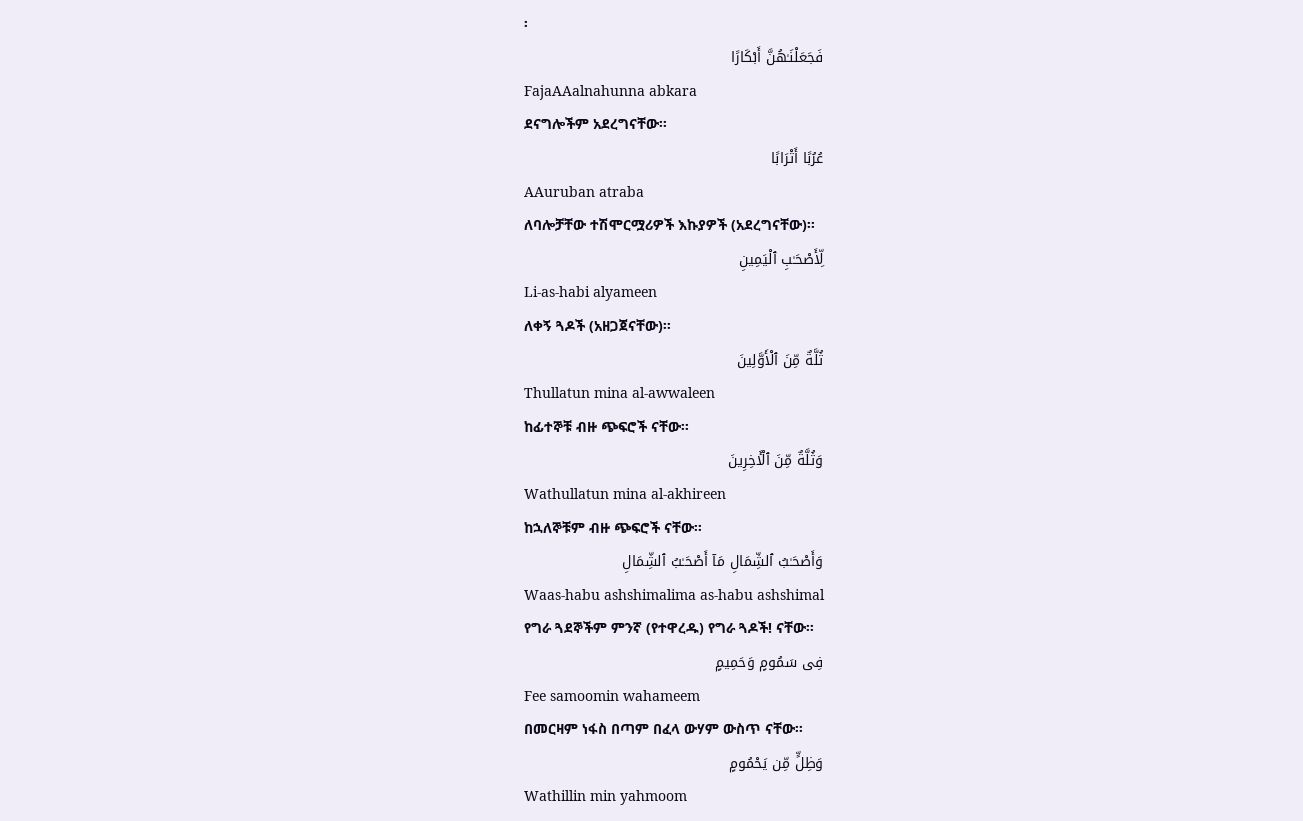፡
فَجَعَلْنَـٰهُنَّ أَبْكَارًا
FajaAAalnahunna abkara
ደናግሎችም አደረግናቸው፡፡
عُرُبًا أَتْرَابًا
AAuruban atraba
ለባሎቻቸው ተሽሞርሟሪዎች እኩያዎች (አደረግናቸው)፡፡
لِّأَصْحَـٰبِ ٱلْيَمِينِ
Li-as-habi alyameen
ለቀኝ ጓዶች (አዘጋጀናቸው)፡፡
ثُلَّةٌ مِّنَ ٱلْأَوَّلِينَ
Thullatun mina al-awwaleen
ከፊተኞቹ ብዙ ጭፍሮች ናቸው፡፡
وَثُلَّةٌ مِّنَ ٱلْـَٔاخِرِينَ
Wathullatun mina al-akhireen
ከኋለኞቹም ብዙ ጭፍሮች ናቸው፡፡
وَأَصْحَـٰبُ ٱلشِّمَالِ مَآ أَصْحَـٰبُ ٱلشِّمَالِ
Waas-habu ashshimalima as-habu ashshimal
የግራ ጓደኞችም ምንኛ (የተዋረዱ) የግራ ጓዶች! ናቸው፡፡
فِى سَمُومٍ وَحَمِيمٍ
Fee samoomin wahameem
በመርዛም ነፋስ በጣም በፈላ ውሃም ውስጥ ናቸው፡፡
وَظِلٍّ مِّن يَحْمُومٍ
Wathillin min yahmoom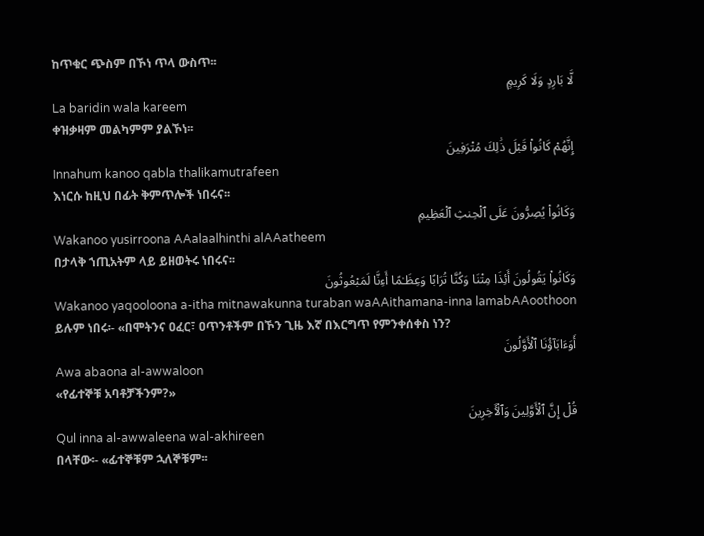ከጥቁር ጭስም በኾነ ጥላ ውስጥ፡፡
لَّا بَارِدٍ وَلَا كَرِيمٍ
La baridin wala kareem
ቀዝቃዛም መልካምም ያልኾነ፡፡
إِنَّهُمْ كَانُوا۟ قَبْلَ ذَٰلِكَ مُتْرَفِينَ
Innahum kanoo qabla thalikamutrafeen
እነርሱ ከዚህ በፊት ቅምጥሎች ነበሩና፡፡
وَكَانُوا۟ يُصِرُّونَ عَلَى ٱلْحِنثِ ٱلْعَظِيمِ
Wakanoo yusirroona AAalaalhinthi alAAatheem
በታላቅ ኀጢአትም ላይ ይዘወትሩ ነበሩና፡፡
وَكَانُوا۟ يَقُولُونَ أَئِذَا مِتْنَا وَكُنَّا تُرَابًا وَعِظَـٰمًا أَءِنَّا لَمَبْعُوثُونَ
Wakanoo yaqooloona a-itha mitnawakunna turaban waAAithamana-inna lamabAAoothoon
ይሉም ነበሩ፡- «በሞትንና ዐፈር፣ ዐጥንቶችም በኾን ጊዜ እኛ በእርግጥ የምንቀሰቀስ ነን?
أَوَءَابَآؤُنَا ٱلْأَوَّلُونَ
Awa abaona al-awwaloon
«የፊተኞቹ አባቶቻችንም?»
قُلْ إِنَّ ٱلْأَوَّلِينَ وَٱلْـَٔاخِرِينَ
Qul inna al-awwaleena wal-akhireen
በላቸው፡- «ፊተኞቹም ኋለኞቹም፡፡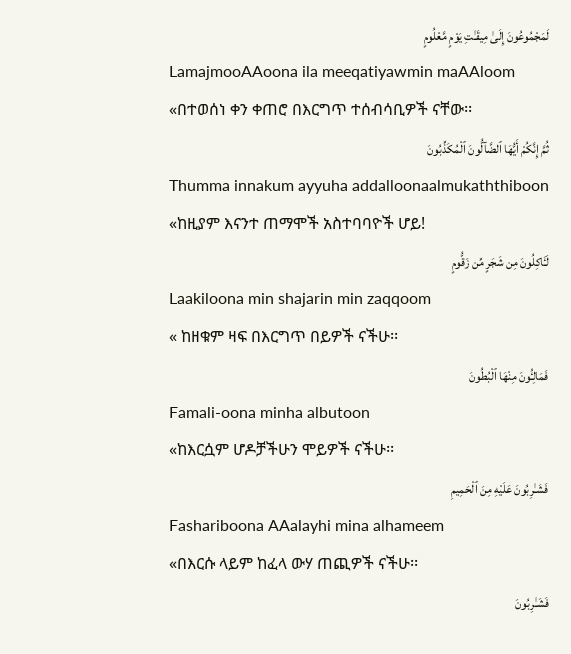لَمَجْمُوعُونَ إِلَىٰ مِيقَـٰتِ يَوْمٍ مَّعْلُومٍ
LamajmooAAoona ila meeqatiyawmin maAAloom
«በተወሰነ ቀን ቀጠሮ በእርግጥ ተሰብሳቢዎች ናቸው፡፡
ثُمَّ إِنَّكُمْ أَيُّهَا ٱلضَّآلُّونَ ٱلْمُكَذِّبُونَ
Thumma innakum ayyuha addalloonaalmukaththiboon
«ከዚያም እናንተ ጠማሞች አስተባባዮች ሆይ!
لَـَٔاكِلُونَ مِن شَجَرٍ مِّن زَقُّومٍ
Laakiloona min shajarin min zaqqoom
« ከዘቁም ዛፍ በእርግጥ በይዎች ናችሁ፡፡
فَمَالِـُٔونَ مِنْهَا ٱلْبُطُونَ
Famali-oona minha albutoon
«ከእርሷም ሆዶቻችሁን ሞይዎች ናችሁ፡፡
فَشَـٰرِبُونَ عَلَيْهِ مِنَ ٱلْحَمِيمِ
Fashariboona AAalayhi mina alhameem
«በእርሱ ላይም ከፈላ ውሃ ጠጪዎች ናችሁ፡፡
فَشَـٰرِبُونَ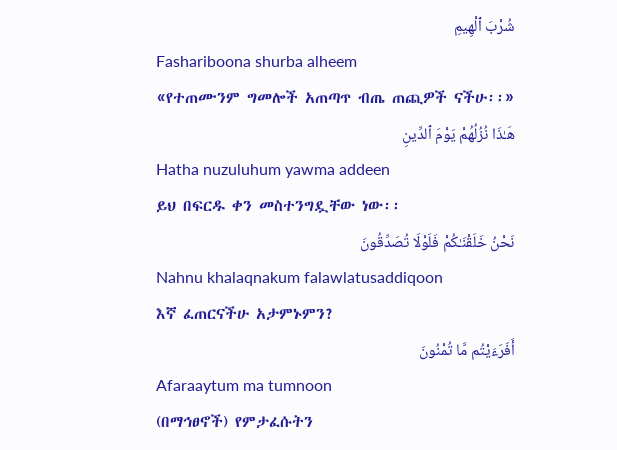شُرْبَ ٱلْهِيمِ
Fashariboona shurba alheem
«የተጠሙንም ግመሎች አጠጣጥ ብጤ ጠጪዎች ናችሁ፡፡»
هَـٰذَا نُزُلُهُمْ يَوْمَ ٱلدِّينِ
Hatha nuzuluhum yawma addeen
ይህ በፍርዱ ቀን መስተንግዷቸው ነው፡፡
نَحْنُ خَلَقْنَـٰكُمْ فَلَوْلَا تُصَدِّقُونَ
Nahnu khalaqnakum falawlatusaddiqoon
እኛ ፈጠርናችሁ አታምኑምን?
أَفَرَءَيْتُم مَّا تُمْنُونَ
Afaraaytum ma tumnoon
(በማኅፀኖች) የምታፈሱትን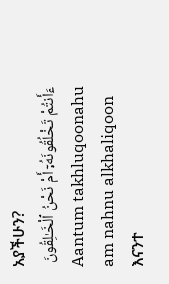አያችሁን?
ءَأَنتُمْ تَخْلُقُونَهُۥٓ أَمْ نَحْنُ ٱلْخَـٰلِقُونَ
Aantum takhluqoonahu am nahnu alkhaliqoon
እናንተ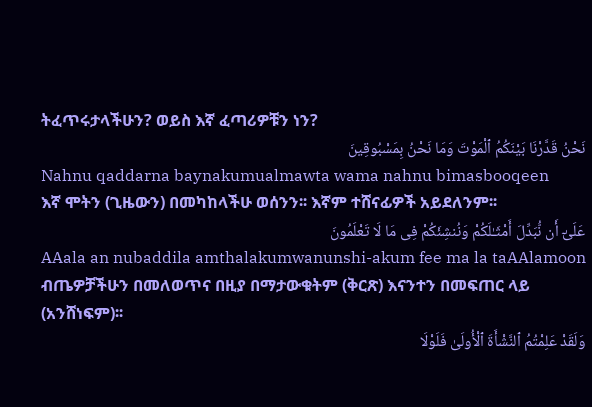ትፈጥሩታላችሁን? ወይስ እኛ ፈጣሪዎቹን ነን?
نَحْنُ قَدَّرْنَا بَيْنَكُمُ ٱلْمَوْتَ وَمَا نَحْنُ بِمَسْبُوقِينَ
Nahnu qaddarna baynakumualmawta wama nahnu bimasbooqeen
እኛ ሞትን (ጊዜውን) በመካከላችሁ ወሰንን፡፡ እኛም ተሸናፊዎች አይደለንም፡፡
عَلَىٰٓ أَن نُّبَدِّلَ أَمْثَـٰلَكُمْ وَنُنشِئَكُمْ فِى مَا لَا تَعْلَمُونَ
AAala an nubaddila amthalakumwanunshi-akum fee ma la taAAlamoon
ብጤዎቻችሁን በመለወጥና በዚያ በማታውቁትም (ቅርጽ) እናንተን በመፍጠር ላይ (አንሸነፍም)፡፡
وَلَقَدْ عَلِمْتُمُ ٱلنَّشْأَةَ ٱلْأُولَىٰ فَلَوْلَا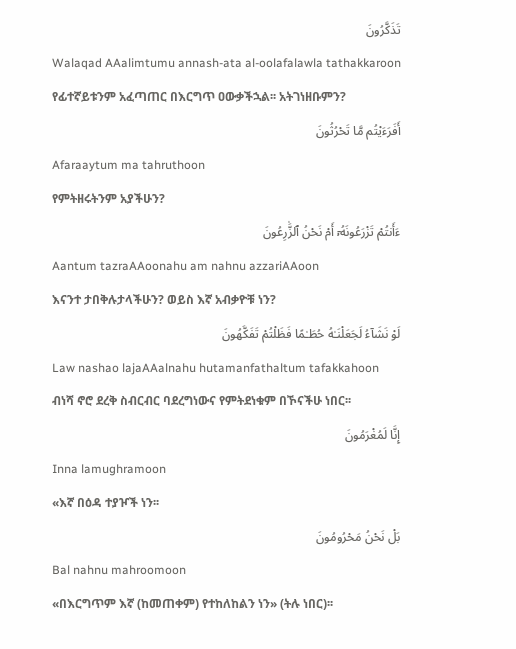تَذَكَّرُونَ
Walaqad AAalimtumu annash-ata al-oolafalawla tathakkaroon
የፊተኛይቱንም አፈጣጠር በእርግጥ ዐውቃችኋል፡፡ አትገነዘቡምን?
أَفَرَءَيْتُم مَّا تَحْرُثُونَ
Afaraaytum ma tahruthoon
የምትዘሩትንም አያችሁን?
ءَأَنتُمْ تَزْرَعُونَهُۥٓ أَمْ نَحْنُ ٱلزَّٰرِعُونَ
Aantum tazraAAoonahu am nahnu azzariAAoon
እናንተ ታበቅሉታላችሁን? ወይስ እኛ አብቃዮቹ ነን?
لَوْ نَشَآءُ لَجَعَلْنَـٰهُ حُطَـٰمًا فَظَلْتُمْ تَفَكَّهُونَ
Law nashao lajaAAalnahu hutamanfathaltum tafakkahoon
ብነሻ ኖሮ ደረቅ ስብርብር ባደረግነውና የምትደነቁም በኾናችሁ ነበር፡፡
إِنَّا لَمُغْرَمُونَ
Inna lamughramoon
«እኛ በዕዳ ተያዦች ነን፡፡
بَلْ نَحْنُ مَحْرُومُونَ
Bal nahnu mahroomoon
«በእርግጥም እኛ (ከመጠቀም) የተከለከልን ነን» (ትሉ ነበር)፡፡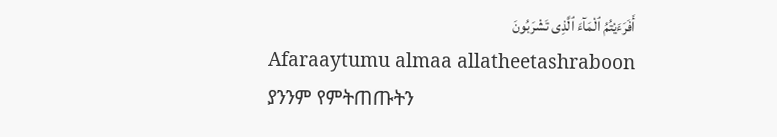أَفَرَءَيْتُمُ ٱلْمَآءَ ٱلَّذِى تَشْرَبُونَ
Afaraaytumu almaa allatheetashraboon
ያንንም የምትጠጡትን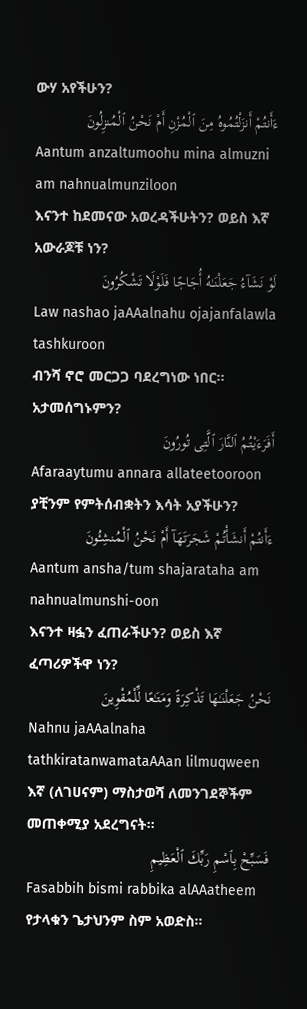ውሃ አየችሁን?
ءَأَنتُمْ أَنزَلْتُمُوهُ مِنَ ٱلْمُزْنِ أَمْ نَحْنُ ٱلْمُنزِلُونَ
Aantum anzaltumoohu mina almuzni am nahnualmunziloon
እናንተ ከደመናው አወረዳችሁትን? ወይስ እኛ አውራጆቹ ነን?
لَوْ نَشَآءُ جَعَلْنَـٰهُ أُجَاجًا فَلَوْلَا تَشْكُرُونَ
Law nashao jaAAalnahu ojajanfalawla tashkuroon
ብንሻ ኖሮ መርጋጋ ባደረግነው ነበር፡፡ አታመሰግኑምን?
أَفَرَءَيْتُمُ ٱلنَّارَ ٱلَّتِى تُورُونَ
Afaraaytumu annara allateetooroon
ያቺንም የምትሰብቋትን እሳት አያችሁን?
ءَأَنتُمْ أَنشَأْتُمْ شَجَرَتَهَآ أَمْ نَحْنُ ٱلْمُنشِـُٔونَ
Aantum ansha/tum shajarataha am nahnualmunshi-oon
እናንተ ዛፏን ፈጠራችሁን? ወይስ እኛ ፈጣሪዎችዋ ነን?
نَحْنُ جَعَلْنَـٰهَا تَذْكِرَةً وَمَتَـٰعًا لِّلْمُقْوِينَ
Nahnu jaAAalnaha tathkiratanwamataAAan lilmuqween
እኛ (ለገሀናም) ማስታወሻ ለመንገደኞችም መጠቀሚያ አደረግናት፡፡
فَسَبِّحْ بِٱسْمِ رَبِّكَ ٱلْعَظِيمِ
Fasabbih bismi rabbika alAAatheem
የታላቁን ጌታህንም ስም አወድስ፡፡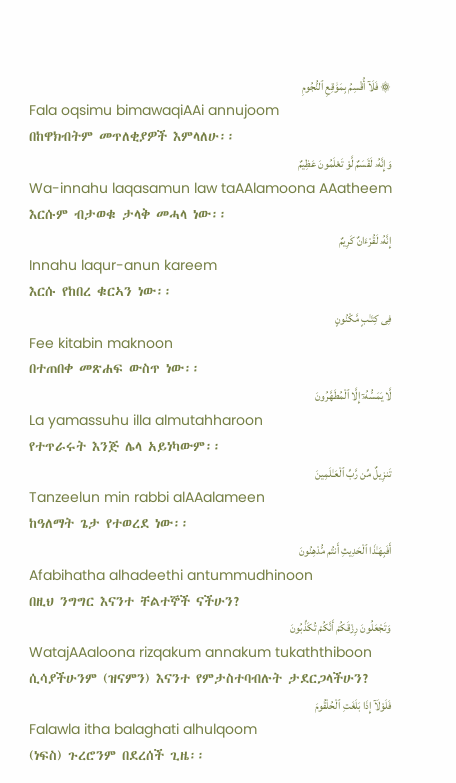۞ فَلَآ أُقْسِمُ بِمَوَٰقِعِ ٱلنُّجُومِ
Fala oqsimu bimawaqiAAi annujoom
በከዋክብትም መጥለቂያዎች እምላለሁ፡፡
وَإِنَّهُۥ لَقَسَمٌ لَّوْ تَعْلَمُونَ عَظِيمٌ
Wa-innahu laqasamun law taAAlamoona AAatheem
እርሱም ብታወቁ ታላቅ መሓላ ነው፡፡
إِنَّهُۥ لَقُرْءَانٌ كَرِيمٌ
Innahu laqur-anun kareem
እርሱ የከበረ ቁርኣን ነው፡፡
فِى كِتَـٰبٍ مَّكْنُونٍ
Fee kitabin maknoon
በተጠበቀ መጽሐፍ ውስጥ ነው፡፡
لَّا يَمَسُّهُۥٓ إِلَّا ٱلْمُطَهَّرُونَ
La yamassuhu illa almutahharoon
የተጥራሩት እንጅ ሌላ አይነካውም፡፡
تَنزِيلٌ مِّن رَّبِّ ٱلْعَـٰلَمِينَ
Tanzeelun min rabbi alAAalameen
ከዓለማት ጌታ የተወረደ ነው፡፡
أَفَبِهَـٰذَا ٱلْحَدِيثِ أَنتُم مُّدْهِنُونَ
Afabihatha alhadeethi antummudhinoon
በዚህ ንግግር እናንተ ቸልተኞች ናችሁን?
وَتَجْعَلُونَ رِزْقَكُمْ أَنَّكُمْ تُكَذِّبُونَ
WatajAAaloona rizqakum annakum tukaththiboon
ሲሳያችሁንም (ዝናምን) እናንተ የምታስተባብሉት ታደርጋላችሁን?
فَلَوْلَآ إِذَا بَلَغَتِ ٱلْحُلْقُومَ
Falawla itha balaghati alhulqoom
(ነፍስ) ጉረሮንም በደረሰች ጊዜ፡፡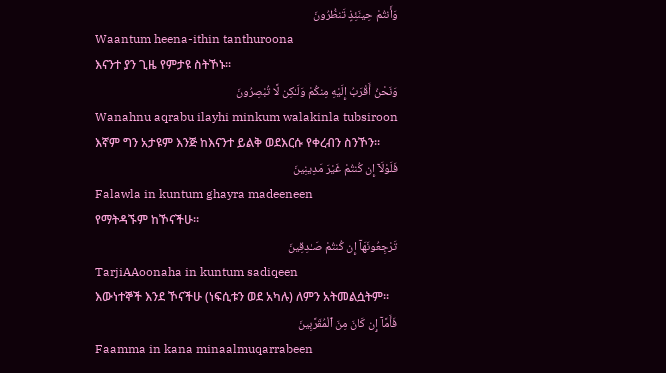وَأَنتُمْ حِينَئِذٍ تَنظُرُونَ
Waantum heena-ithin tanthuroona
እናንተ ያን ጊዜ የምታዩ ስትኾኑ፡፡
وَنَحْنُ أَقْرَبُ إِلَيْهِ مِنكُمْ وَلَـٰكِن لَّا تُبْصِرُونَ
Wanahnu aqrabu ilayhi minkum walakinla tubsiroon
እኛም ግን አታዩም እንጅ ከእናንተ ይልቅ ወደእርሱ የቀረብን ስንኾን፡፡
فَلَوْلَآ إِن كُنتُمْ غَيْرَ مَدِينِينَ
Falawla in kuntum ghayra madeeneen
የማትዳኙም ከኾናችሁ፡፡
تَرْجِعُونَهَآ إِن كُنتُمْ صَـٰدِقِينَ
TarjiAAoonaha in kuntum sadiqeen
እውነተኞች እንደ ኾናችሁ (ነፍሲቱን ወደ አካሉ) ለምን አትመልሷትም፡፡
فَأَمَّآ إِن كَانَ مِنَ ٱلْمُقَرَّبِينَ
Faamma in kana minaalmuqarrabeen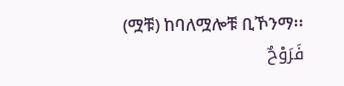(ሟቹ) ከባለሟሎቹ ቢኾንማ፡፡
فَرَوْحٌ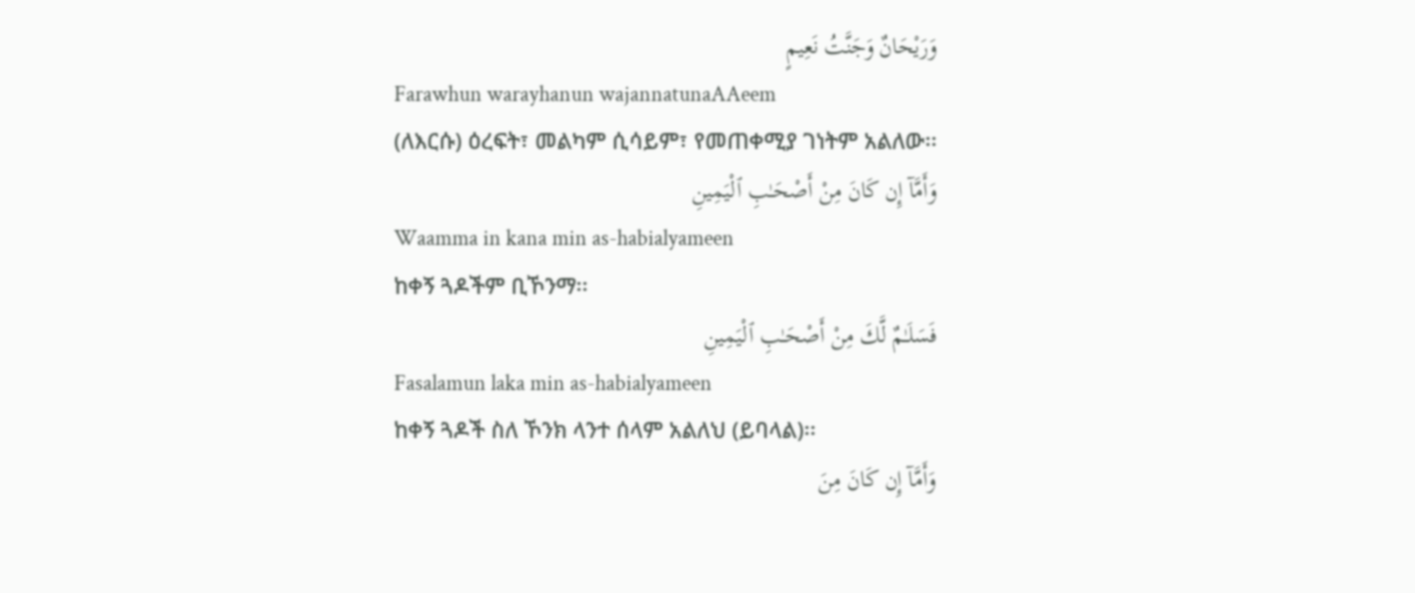وَرَيْحَانٌ وَجَنَّتُ نَعِيمٍ
Farawhun warayhanun wajannatunaAAeem
(ለእርሱ) ዕረፍት፣ መልካም ሲሳይም፣ የመጠቀሚያ ገነትም አልለው፡፡
وَأَمَّآ إِن كَانَ مِنْ أَصْحَـٰبِ ٱلْيَمِينِ
Waamma in kana min as-habialyameen
ከቀኝ ጓዶችም ቢኾንማ፡፡
فَسَلَـٰمٌ لَّكَ مِنْ أَصْحَـٰبِ ٱلْيَمِينِ
Fasalamun laka min as-habialyameen
ከቀኝ ጓዶች ስለ ኾንክ ላንተ ሰላም አልለህ (ይባላል)፡፡
وَأَمَّآ إِن كَانَ مِنَ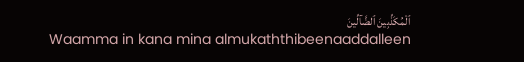ٱلْمُكَذِّبِينَ ٱلضَّآلِّينَ
Waamma in kana mina almukaththibeenaaddalleen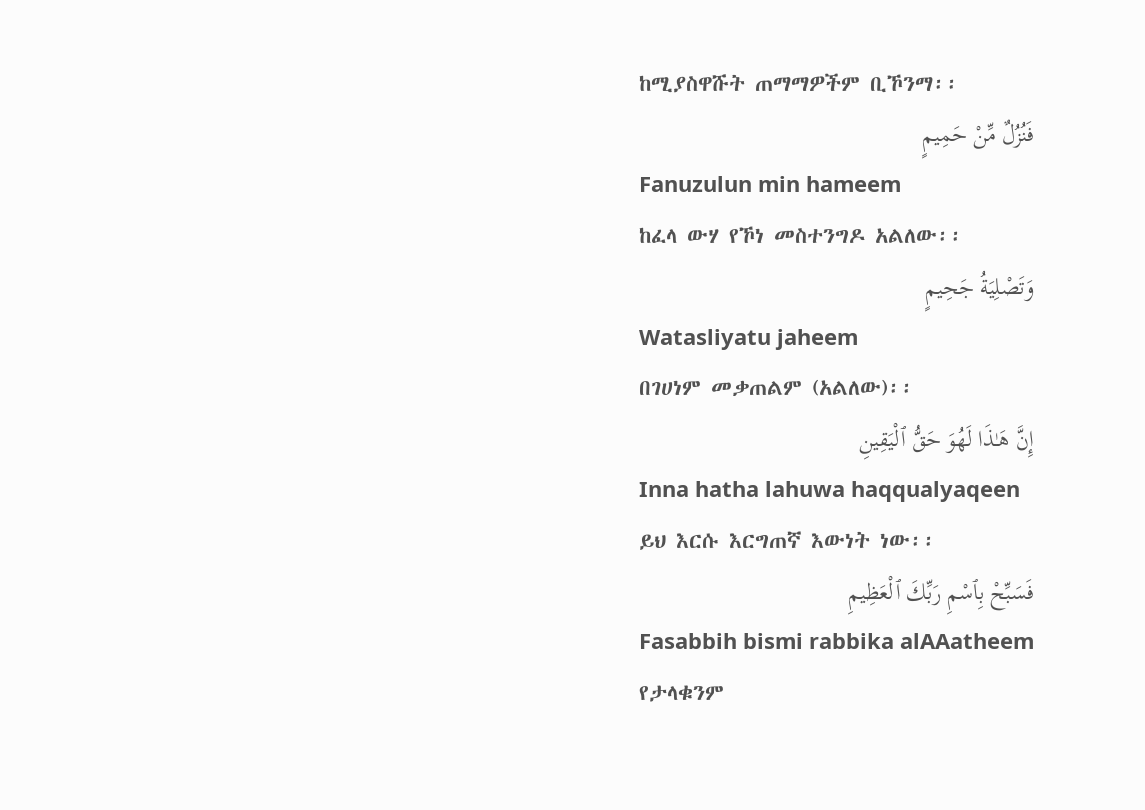ከሚያስዋሹት ጠማማዎችም ቢኾንማ፡፡
فَنُزُلٌ مِّنْ حَمِيمٍ
Fanuzulun min hameem
ከፈላ ውሃ የኾነ መስተንግዶ አልለው፡፡
وَتَصْلِيَةُ جَحِيمٍ
Watasliyatu jaheem
በገሀነም መቃጠልም (አልለው)፡፡
إِنَّ هَـٰذَا لَهُوَ حَقُّ ٱلْيَقِينِ
Inna hatha lahuwa haqqualyaqeen
ይህ እርሱ እርግጠኛ እውነት ነው፡፡
فَسَبِّحْ بِٱسْمِ رَبِّكَ ٱلْعَظِيمِ
Fasabbih bismi rabbika alAAatheem
የታላቁንም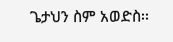ጌታህን ስም አወድስ፡፡